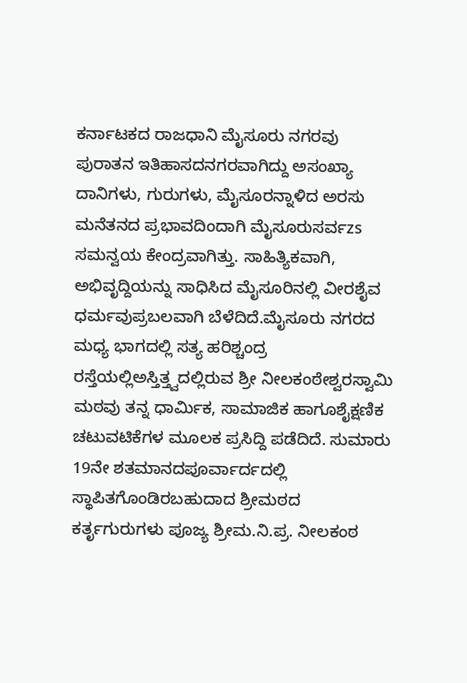ಕರ್ನಾಟಕದ ರಾಜಧಾನಿ ಮೈಸೂರು ನಗರವು ಪುರಾತನ ಇತಿಹಾಸದನಗರವಾಗಿದ್ದು ಅಸಂಖ್ಯಾ ದಾನಿಗಳು, ಗುರುಗಳು, ಮೈಸೂರನ್ನಾಳಿದ ಅರಸು ಮನೆತನದ ಪ್ರಭಾವದಿಂದಾಗಿ ಮೈಸೂರುಸರ್ವzs ಸಮನ್ವಯ ಕೇಂದ್ರವಾಗಿತ್ತು. ಸಾಹಿತ್ಯಿಕವಾಗಿ, ಅಭಿವೃದ್ದಿಯನ್ನು ಸಾಧಿಸಿದ ಮೈಸೂರಿನಲ್ಲಿ ವೀರಶೈವ ಧರ್ಮವುಪ್ರಬಲವಾಗಿ ಬೆಳೆದಿದೆ.ಮೈಸೂರು ನಗರದ ಮಧ್ಯ ಭಾಗದಲ್ಲಿ ಸತ್ಯ ಹರಿಶ್ಚಂದ್ರ ರಸ್ತೆಯಲ್ಲಿಅಸ್ತಿತ್ತ್ವದಲ್ಲಿರುವ ಶ್ರೀ ನೀಲಕಂಠೇಶ್ವರಸ್ವಾಮಿ ಮಠವು ತನ್ನ ಧಾರ್ಮಿಕ, ಸಾಮಾಜಿಕ ಹಾಗೂಶೈಕ್ಷಣಿಕ ಚಟುವಟಿಕೆಗಳ ಮೂಲಕ ಪ್ರಸಿದ್ದಿ ಪಡೆದಿದೆ. ಸುಮಾರು 19ನೇ ಶತಮಾನದಪೂರ್ವಾರ್ದದಲ್ಲಿ ಸ್ಥಾಪಿತಗೊಂಡಿರಬಹುದಾದ ಶ್ರೀಮಠದ ಕರ್ತೃಗುರುಗಳು ಪೂಜ್ಯ ಶ್ರೀಮ.ನಿ.ಪ್ರ. ನೀಲಕಂಠ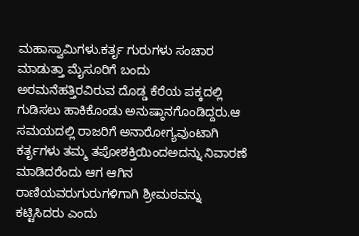ಮಹಾಸ್ವಾಮಿಗಳು.ಕರ್ತೃ ಗುರುಗಳು ಸಂಚಾರ ಮಾಡುತ್ತಾ ಮೈಸೂರಿಗೆ ಬಂದು ಅರಮನೆಹತ್ತಿರವಿರುವ ದೊಡ್ಡ ಕೆರೆಯ ಪಕ್ಕದಲ್ಲಿ ಗುಡಿಸಲು ಹಾಕಿಕೊಂಡು ಅನುಷ್ಠಾನಗೊಂಡಿದ್ದರು.ಆ ಸಮಯದಲ್ಲಿ ರಾಜರಿಗೆ ಅನಾರೋಗ್ಯವುಂಟಾಗಿ ಕರ್ತೃಗಳು ತಮ್ಮ ತಪೋಶಕ್ತಿಯಿಂದಅದನ್ನು ನಿವಾರಣೆ ಮಾಡಿದರೆಂದು ಆಗ ಆಗಿನ ರಾಣಿಯವರುಗುರುಗಳಿಗಾಗಿ ಶ್ರೀಮಠವನ್ನು ಕಟ್ಟಿಸಿದರು ಎಂದು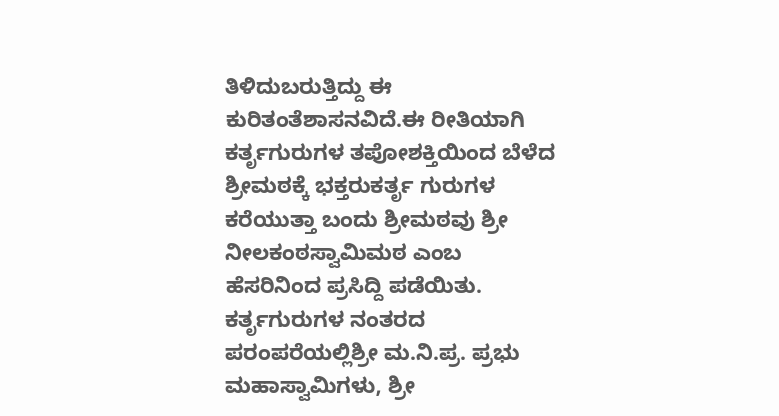ತಿಳಿದುಬರುತ್ತಿದ್ದು ಈ ಕುರಿತಂತೆಶಾಸನವಿದೆ.ಈ ರೀತಿಯಾಗಿ ಕರ್ತೃಗುರುಗಳ ತಪೋಶಕ್ತಿಯಿಂದ ಬೆಳೆದ ಶ್ರೀಮಠಕ್ಕೆ ಭಕ್ತರುಕರ್ತೃ ಗುರುಗಳ ಕರೆಯುತ್ತಾ ಬಂದು ಶ್ರೀಮಠವು ಶ್ರೀ ನೀಲಕಂಠಸ್ವಾಮಿಮಠ ಎಂಬ ಹೆಸರಿನಿಂದ ಪ್ರಸಿದ್ದಿ ಪಡೆಯಿತು. ಕರ್ತೃಗುರುಗಳ ನಂತರದ ಪರಂಪರೆಯಲ್ಲಿಶ್ರೀ ಮ.ನಿ.ಪ್ರ. ಪ್ರಭು ಮಹಾಸ್ವಾಮಿಗಳು, ಶ್ರೀ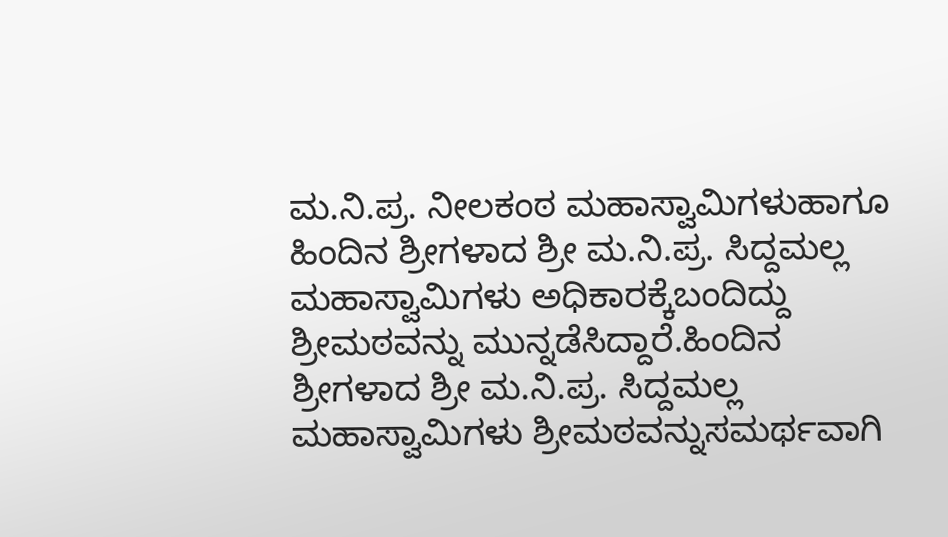ಮ.ನಿ.ಪ್ರ. ನೀಲಕಂಠ ಮಹಾಸ್ವಾಮಿಗಳುಹಾಗೂ ಹಿಂದಿನ ಶ್ರೀಗಳಾದ ಶ್ರೀ ಮ.ನಿ.ಪ್ರ. ಸಿದ್ದಮಲ್ಲ ಮಹಾಸ್ವಾಮಿಗಳು ಅಧಿಕಾರಕ್ಕೆಬಂದಿದ್ದು ಶ್ರೀಮಠವನ್ನು ಮುನ್ನಡೆಸಿದ್ದಾರೆ.ಹಿಂದಿನ ಶ್ರೀಗಳಾದ ಶ್ರೀ ಮ.ನಿ.ಪ್ರ. ಸಿದ್ದಮಲ್ಲ ಮಹಾಸ್ವಾಮಿಗಳು ಶ್ರೀಮಠವನ್ನುಸಮರ್ಥವಾಗಿ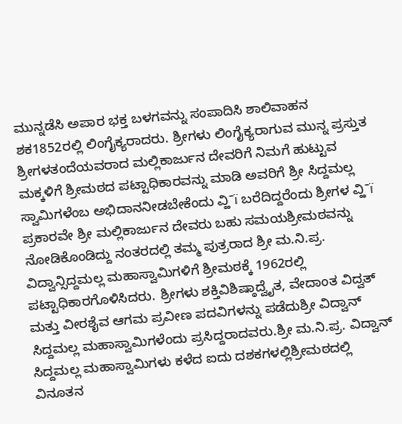ಮುನ್ನಡೆಸಿ ಅಪಾರ ಭಕ್ತ ಬಳಗವನ್ನು ಸಂಪಾದಿಸಿ ಶಾಲಿವಾಹನ ಶಕ1852ರಲ್ಲಿ ಲಿಂಗೈಕ್ಯರಾದರು. ಶ್ರೀಗಳು ಲಿಂಗೈಕ್ಯರಾಗುವ ಮುನ್ನ ಪ್ರಸ್ತುತ ಶ್ರೀಗಳತಂದೆಯವರಾದ ಮಲ್ಲಿಕಾರ್ಜುನ ದೇವರಿಗೆ ನಿಮಗೆ ಹುಟ್ಟುವ ಮಕ್ಕಳಿಗೆ ಶ್ರೀಮಠದ ಪಟ್ಟಾಧಿಕಾರವನ್ನು ಮಾಡಿ ಅವರಿಗೆ ಶ್ರೀ ಸಿದ್ದಮಲ್ಲ ಸ್ವಾಮಿಗಳೆಂಬ ಅಭಿದಾನನೀಡಬೇಕೆಂದು ವ್ಹಿˉï ಬರೆದಿದ್ದರೆಂದು ಶ್ರೀಗಳ ವ್ಹಿˉï ಪ್ರಕಾರವೇ ಶ್ರೀ ಮಲ್ಲಿಕಾರ್ಜುನ ದೇವರು ಬಹು ಸಮಯಶ್ರೀಮಠವನ್ನು ನೋಡಿಕೊಂಡಿದ್ದು ನಂತರದಲ್ಲಿ ತಮ್ಮ ಪುತ್ರರಾದ ಶ್ರೀ ಮ.ನಿ.ಪ್ರ. ವಿದ್ವಾನ್ಸಿದ್ದಮಲ್ಲ ಮಹಾಸ್ವಾಮಿಗಳಿಗೆ ಶ್ರೀಮಠಕ್ಕೆ 1962ರಲ್ಲಿ ಪಟ್ಟಾಧಿಕಾರಗೊಳಿಸಿದರು. ಶ್ರೀಗಳು ಶಕ್ತಿವಿಶಿಷ್ಠಾದ್ವೈತ, ವೇದಾಂತ ವಿದ್ವತ್ ಮತ್ತು ವೀರಶೈವ ಆಗಮ ಪ್ರವೀಣ ಪದವಿಗಳನ್ನು ಪಡೆದುಶ್ರೀ ವಿದ್ವಾನ್ ಸಿದ್ದಮಲ್ಲ ಮಹಾಸ್ವಾಮಿಗಳೆಂದು ಪ್ರಸಿದ್ದರಾದವರು.ಶ್ರೀ ಮ.ನಿ.ಪ್ರ. ವಿದ್ವಾನ್ ಸಿದ್ದಮಲ್ಲ ಮಹಾಸ್ವಾಮಿಗಳು ಕಳೆದ ಐದು ದಶಕಗಳಲ್ಲಿಶ್ರೀಮಠದಲ್ಲಿ ವಿನೂತನ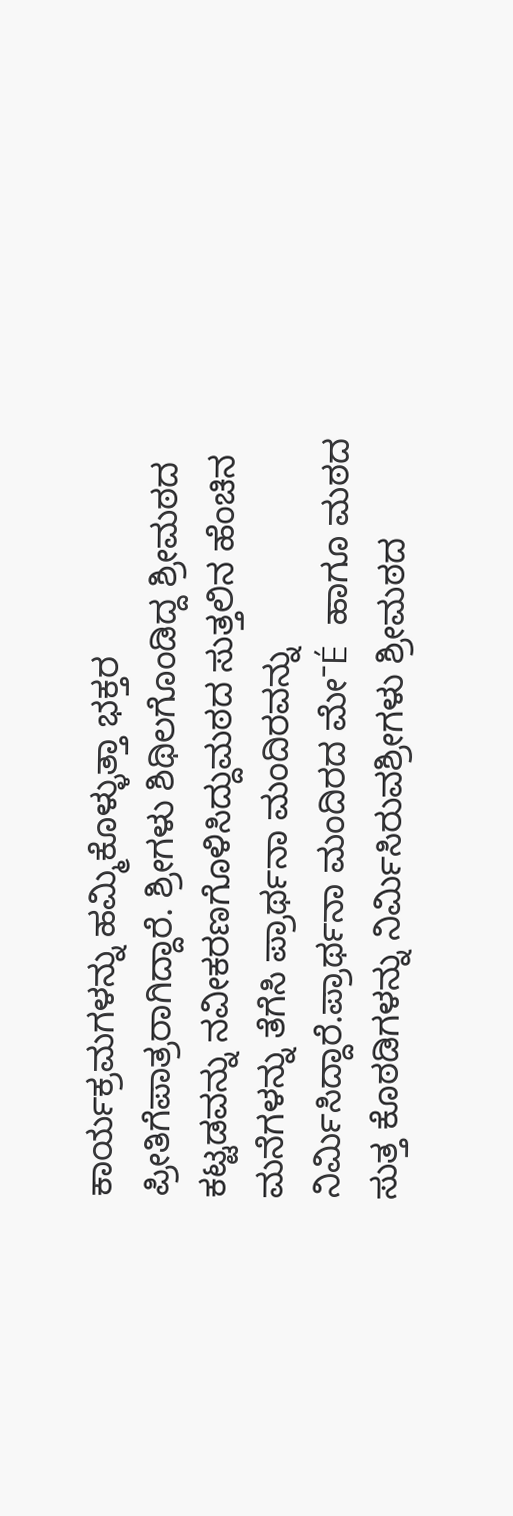ಕಾರ್ಯಕ್ರಮಗಳನ್ನು ಹಮ್ಮಿಕೊಳ್ಳುತ್ತಾ ಭಕ್ತರ ಪ್ರೀತಿಗೆಪಾತ್ರರಾಗಿದ್ದಾರೆ. ಶ್ರೀಗಳು ಶಿಥಿಲಗೊಂಡಿದ್ದ ಶ್ರೀಮಠದ ಕಟ್ಟಡವನ್ನು ನವೀಕರಣಗೊಳಿಸಿದ್ದುಮಠದ ಸುತ್ತಲಿನ ಹೆಂಚಿನ ಮನೆಗಳನ್ನು ತೆಗೆಸಿ ಪ್ರಾರ್ಥನಾ ಮಂದಿರವನ್ನು ನಿರ್ಮಿಸಿದ್ದಾರೆ.ಪ್ರಾರ್ಥನಾ ಮಂದಿರದ ಮೇˉÉ ಹಾಗೂ ಮಠದ ಸುತ್ತ ಕೊಠಡಿಗಳನ್ನು ನಿರ್ಮಿಸಿರುವಶ್ರೀಗಳು ಶ್ರೀಮಠದ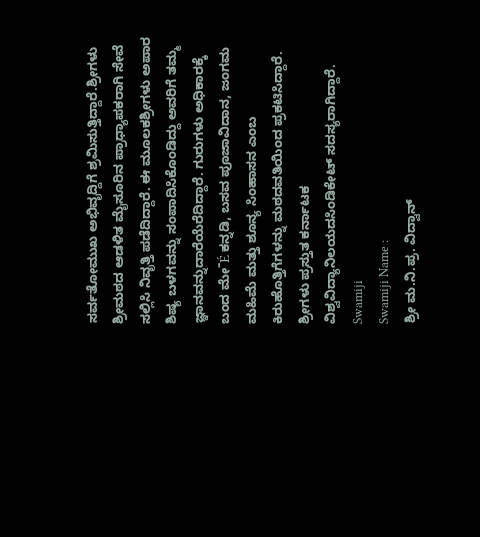ಸರ್ವತೋಮುಖ ಅಭಿವೃದ್ದಿಗೆ ಶ್ರಮಿಸುತ್ತಿದ್ದಾರೆ.ಶ್ರೀಗಳು ಶ್ರೀಮಠದ ಆಡಳಿತ ಮೈಸೂರಿನ ಪ್ರಾಧ್ಯಾಪಕರಾಗಿ ಸೇವೆ ಸಲ್ಲಿಸಿ ನಿವೃತ್ತಿ ಪಡೆದಿದ್ದಾರೆ. ಈ ಮೂಲಕಶ್ರೀಗಳು ಅಪಾರ ಶಿಷ್ಯ ಬಳಗವನ್ನು ಸಂಪಾದಿಸಿಕೊಂಡಿದ್ದು ಅವರಿಗೆ ತಮ್ಮ ಜ್ಞಾನವನ್ನುದಾರೆಯೆರೆದಿದ್ದಾರೆ. ಗುರುಗಳು ಅಧಿಕಾರಕ್ಕೆ ಬಂದ ಮೇˉÉ ಕನ್ನಡಿ, ಬಸವ ಪೂಜಾವಿದಾನ, ಜಂಗಮ ಮಹಿಮೆ ಮತ್ತು ಶೂನ್ಯ ಸಿಂಹಾಸನ ಎಂಬ ಕಿರುಹೊತ್ತಿಗೆಗಳನ್ನು ಮಠದವತಿಯಿಂದ ಪ್ರಕಟಿಸಿದ್ದಾರೆ. ಶ್ರೀಗಳು ಪ್ರಸ್ತುತ ಕರ್ನಾಟಕ ವಿಶ್ವವಿದ್ಯಾನಿಲಯದಸಿಂಡಿಕೇಟ್ ಸದಸ್ಯರಾಗಿದ್ದಾರೆ.
Swamiji
Swamiji Name :
ಶ್ರೀ ಮ.ನಿ.ಪ್ರ. ವಿದ್ವಾನ್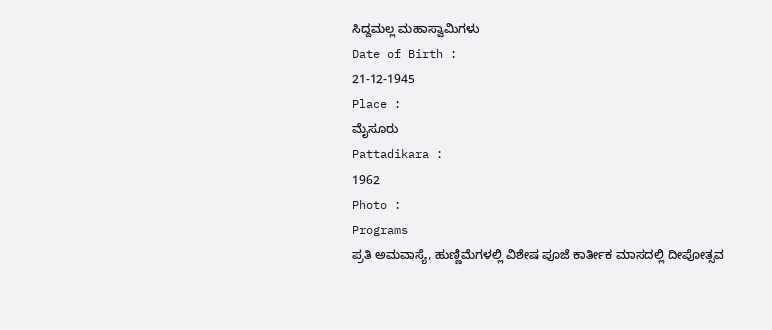ಸಿದ್ದಮಲ್ಲ ಮಹಾಸ್ವಾಮಿಗಳು
Date of Birth :
21-12-1945
Place :
ಮೈಸೂರು
Pattadikara :
1962
Photo :
Programs
ಪ್ರತಿ ಅಮವಾಸ್ಯೆ, ಹುಣ್ಣಿಮೆಗಳಲ್ಲಿ ವಿಶೇಷ ಪೂಜೆ ಕಾರ್ತೀಕ ಮಾಸದಲ್ಲಿ ದೀಪೋತ್ಸವ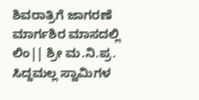ಶಿವರಾತ್ರಿಗೆ ಜಾಗರಣೆ ಮಾರ್ಗಶಿರ ಮಾಸದಲ್ಲಿ ಲಿಂ|| ಶ್ರೀ ಮ.ನಿ.ಪ್ರ. ಸಿದ್ದಮಲ್ಲ ಸ್ವಾಮಿಗಳ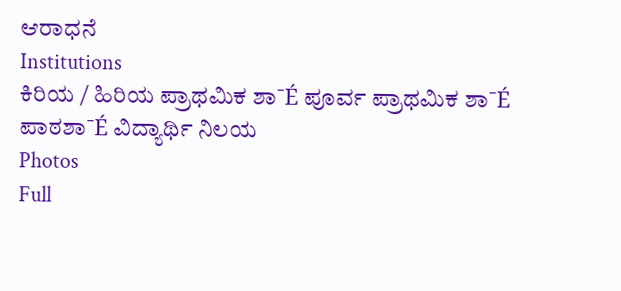ಆರಾಧನೆ
Institutions
ಕಿರಿಯ / ಹಿರಿಯ ಪ್ರಾಥಮಿಕ ಶಾˉÉ ಪೂರ್ವ ಪ್ರಾಥಮಿಕ ಶಾˉÉ ಪಾಠಶಾˉÉ ವಿದ್ಯಾರ್ಥಿ ನಿಲಯ
Photos
Full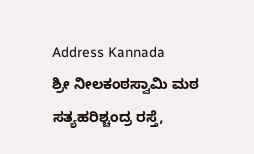Address Kannada
ಶ್ರೀ ನೀಲಕಂಠಸ್ವಾಮಿ ಮಠ
ಸತ್ಯಹರಿಶ್ಚಂದ್ರ ರಸ್ತೆ,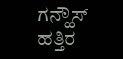ಗನ್ಹೌಸ್ ಹತ್ತಿರ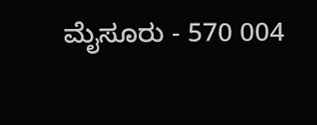ಮೈಸೂರು - 570 004